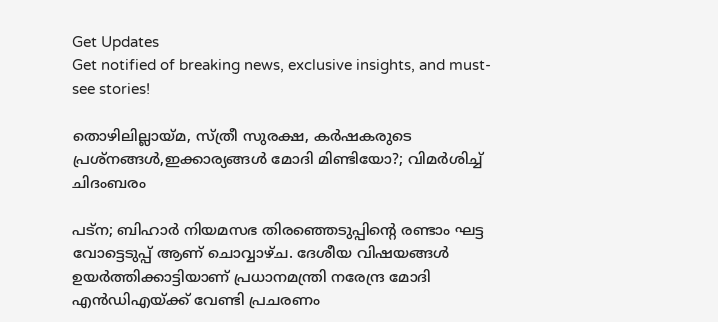Get Updates
Get notified of breaking news, exclusive insights, and must-see stories!

തൊഴിലില്ലായ്മ, സ്ത്രീ സുരക്ഷ, കർഷകരുടെ പ്രശ്നങ്ങൾ,ഇക്കാര്യങ്ങൾ മോദി മിണ്ടിയോ?; വിമർശിച്ച് ചിദംബരം

പട്ന; ബിഹാർ നിയമസഭ തിരഞ്ഞെടുപ്പിന്റെ രണ്ടാം ഘട്ട വോട്ടെടുപ്പ് ആണ് ചൊവ്വാഴ്ച. ദേശീയ വിഷയങ്ങൾ ഉയർത്തിക്കാട്ടിയാണ് പ്രധാനമന്ത്രി നരേന്ദ്ര മോദി എൻഡിഎയ്ക്ക് വേണ്ടി പ്രചരണം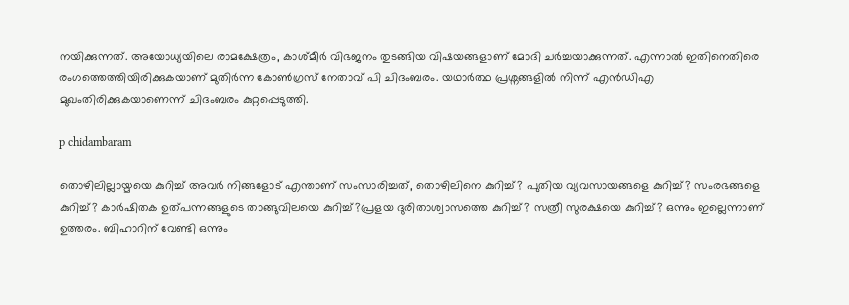നയിക്കുന്നത്. അയോധ്യയിലെ രാമക്ഷേത്രം, കാശ്മീർ വിഭജനം തുടങ്ങിയ വിഷയങ്ങളാണ് മോദി ചർച്ചയാക്കുന്നത്. എന്നാൽ ഇതിനെതിരെ രംഗത്തെത്തിയിരിക്കുകയാണ് മുതിർന്ന കോൺഗ്രസ് നേതാവ് പി ചിദംബരം. യഥാർത്ഥ പ്രശ്നങ്ങളിൽ നിന്ന് എൻഡിഎ മുഖംതിരിക്കുകയാണെന്ന് ചിദംബരം കുറ്റപ്പെടുത്തി.

p chidambaram

തൊഴിലില്ലായ്മയെ കുറിച്ച് അവർ നിങ്ങളോട് എന്താണ് സംസാരിച്ചത്, തൊഴിലിനെ കുറിച്ച്? പുതിയ വ്യവസായങ്ങളെ കുറിച്ച്? സംരഭങ്ങളെ കുറിച്ച്? കാർഷിതക ഉത്പന്നങ്ങളുടെ താങ്ങുവിലയെ കുറിച്ച്?പ്രളയ ദുരിതാശ്വാസത്തെ കുറിച്ച്? സത്രീ സുരക്ഷയെ കുറിച്ച്? ഒന്നും ഇല്ലെന്നാണ് ഉത്തരം. ബിഹാറിന് വേണ്ടി ഒന്നും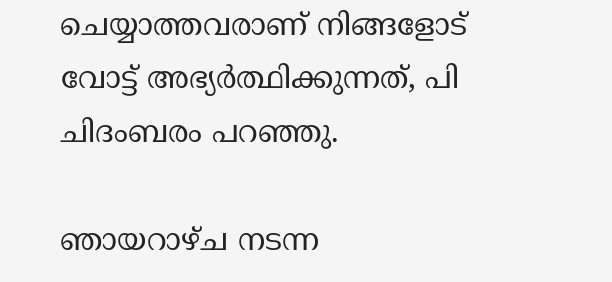ചെയ്യാത്തവരാണ് നിങ്ങളോട് വോട്ട് അഭ്യർത്ഥിക്കുന്നത്, പി ചിദംബരം പറഞ്ഞു.

ഞായറാഴ്ച നടന്ന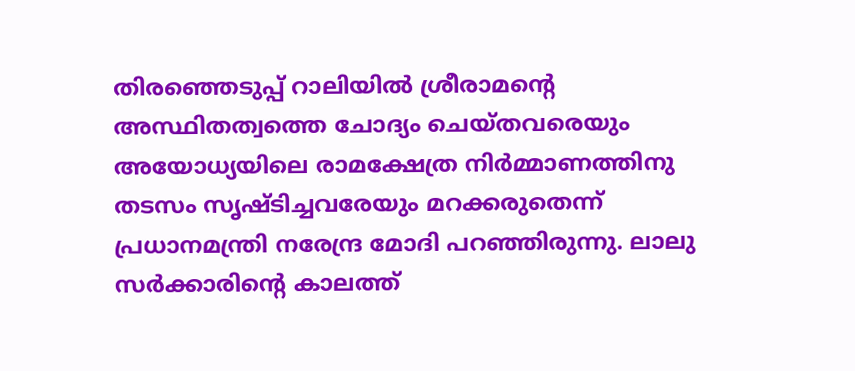തിരഞ്ഞെടുപ്പ് റാലിയിൽ ശ്രീരാമന്റെ അസ്ഥിതത്വത്തെ ചോദ്യം ചെയ്തവരെയും അയോധ്യയിലെ രാമക്ഷേത്ര നിർമ്മാണത്തിനു തടസം സൃഷ്ടിച്ചവരേയും മറക്കരുതെന്ന് പ്രധാനമന്ത്രി നരേന്ദ്ര മോദി പറഞ്ഞിരുന്നു. ലാലു സർക്കാരിന്റെ കാലത്ത്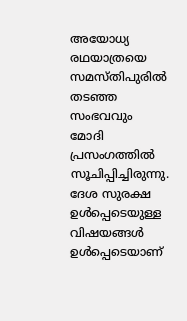അയോധ്യ രഥയാത്രയെ സമസ്തിപുരിൽ തടഞ്ഞ സംഭവവും മോദി പ്രസംഗത്തിൽ സൂചിപ്പിച്ചിരുന്നു. ദേശ സുരക്ഷ ഉൾപ്പെടെയുള്ള വിഷയങ്ങൾ ഉൾപ്പെടെയാണ്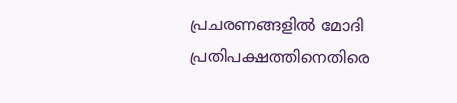പ്രചരണങ്ങളിൽ മോദി പ്രതിപക്ഷത്തിനെതിരെ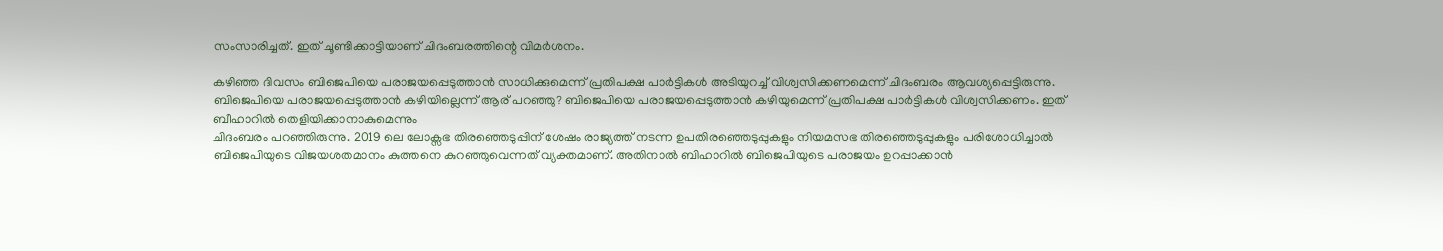സംസാരിച്ചത്. ഇത് ചൂണ്ടിക്കാട്ടിയാണ് ചിദംബരത്തിന്റെ വിമർശനം.

കഴിഞ്ഞ ദിവസം ബിജെപിയെ പരാജയപ്പെടുത്താൻ സാധിക്കുമെന്ന് പ്രതിപക്ഷ പാർട്ടികൾ അടിയുറച്ച് വിശ്വസിക്കണമെന്ന് ചിദംബരം ആവശ്യപ്പെട്ടിരുന്നു. ബിജെപിയെ പരാജയപ്പെടുത്താൻ കഴിയില്ലെന്ന് ആര് പറഞ്ഞു? ബിജെപിയെ പരാജയപ്പെടുത്താൻ കഴിയുമെന്ന് പ്രതിപക്ഷ പാർട്ടികൾ വിശ്വസിക്കണം. ഇത് ബീഹാറിൽ തെളിയിക്കാനാകുമെന്നും
ചിദംബരം പറഞ്ഞിരുന്നു. 2019 ലെ ലോക്സഭ തിരഞ്ഞെടുപ്പിന് ശേഷം രാജ്യത്ത് നടന്ന ഉപതിരഞ്ഞെടുപ്പുകളും നിയമസഭ തിരഞ്ഞെടുപ്പുകളും പരിശോധിച്ചാൽ ബിജെപിയുടെ വിജയശതമാനം കുത്തനെ കുറഞ്ഞുവെന്നത് വ്യക്തമാണ്. അതിനാൽ ബിഹാറിൽ ബിജെപിയുടെ പരാജയം ഉറപ്പാക്കാൻ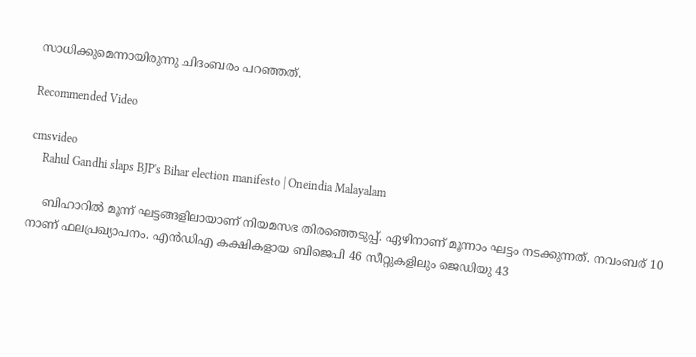സാധിക്കുമെന്നായിരുന്നു ചിദംബരം പറഞ്ഞത്.

Recommended Video

cmsvideo
    Rahul Gandhi slaps BJP's Bihar election manifesto | Oneindia Malayalam

    ബിഹാറിൽ മൂന്ന് ഘട്ടങ്ങളിലായാണ് നിയമസഭ തിരഞ്ഞെടുപ്പ്. ഏഴിനാണ് മൂന്നാം ഘട്ടം നടക്കുന്നത്. നവംബര് 10 നാണ് ഫലപ്രഖ്യാപനം. എൻ‍ഡിഎ കക്ഷികളായ ബിജെപി 46 സീറ്റുകളിലും ജെഡിയു 43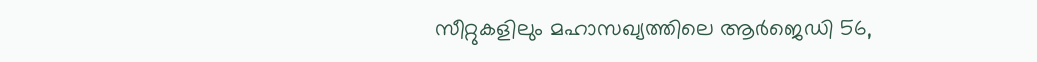സീറ്റുകളിലും മഹാസഖ്യത്തിലെ ആർജെഡി 56,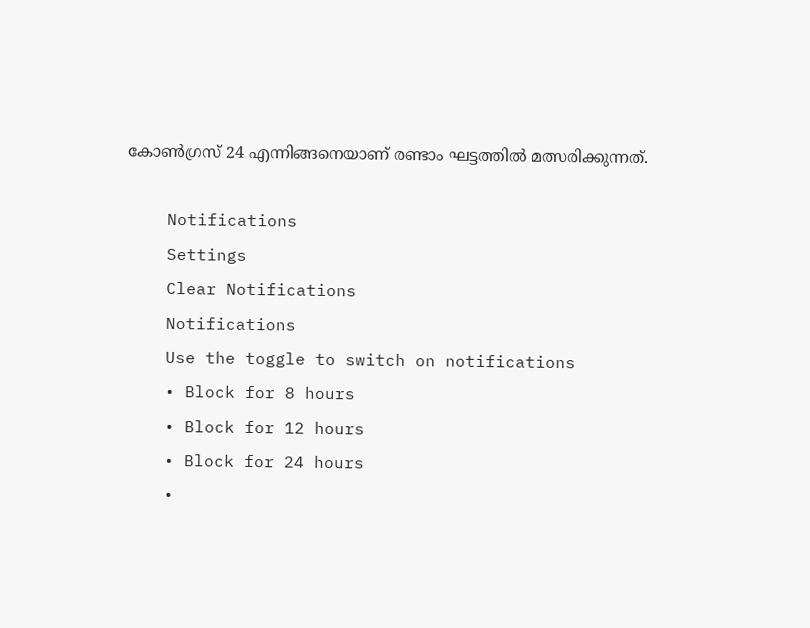കോൺഗ്രസ് 24 എന്നിങ്ങനെയാണ് രണ്ടാം ഘട്ടത്തിൽ മത്സരിക്കുന്നത്.

    Notifications
    Settings
    Clear Notifications
    Notifications
    Use the toggle to switch on notifications
    • Block for 8 hours
    • Block for 12 hours
    • Block for 24 hours
    •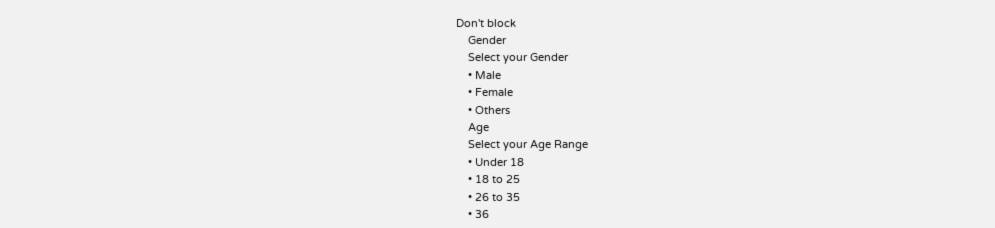Don't block
    Gender
    Select your Gender
    • Male
    • Female
    • Others
    Age
    Select your Age Range
    • Under 18
    • 18 to 25
    • 26 to 35
    • 36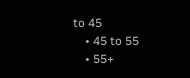to 45
    • 45 to 55
    • 55+